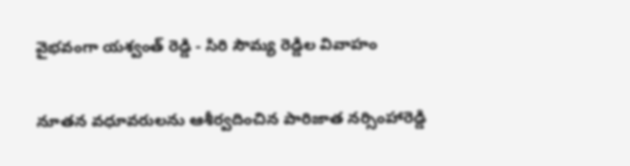వైభవంగా యశ్వంత్ రెడ్డి - సిరి సౌమ్య రెడ్డిల వివాహం

నూతన వధూవరులను ఆశీర్వదించిన పారిజాత నర్సింహారెడ్డి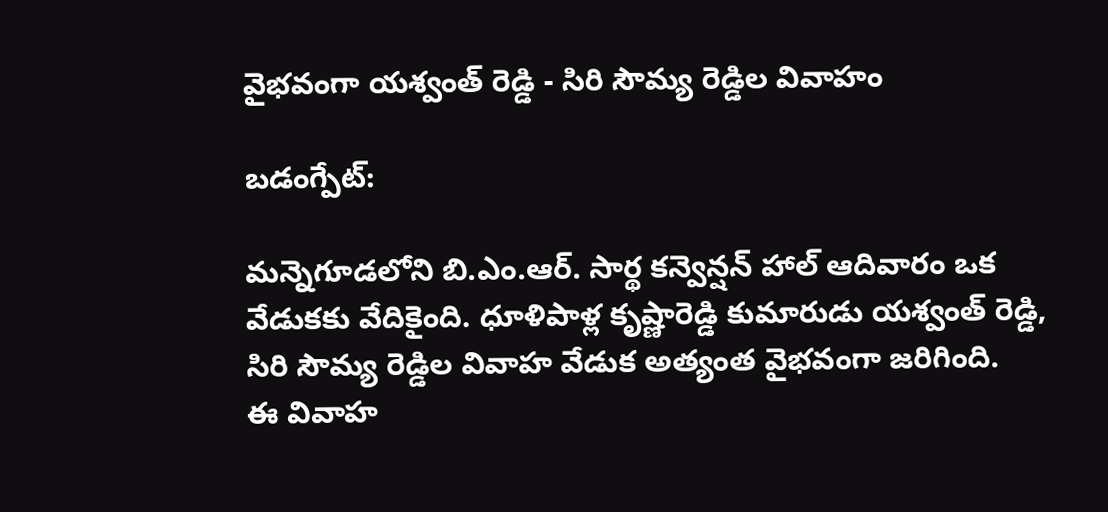వైభవంగా యశ్వంత్ రెడ్డి - సిరి సౌమ్య రెడ్డిల వివాహం

బడంగ్పేట్:

మన్నెగూడలోని బి.ఎం.ఆర్. సార్థ కన్వెన్షన్ హాల్ ఆదివారం ఒక వేడుకకు వేదికైంది. ధూళిపాళ్ల కృష్ణారెడ్డి కుమారుడు యశ్వంత్ రెడ్డి, సిరి సౌమ్య రెడ్డిల వివాహ వేడుక అత్యంత వైభవంగా జరిగింది.
ఈ వివాహ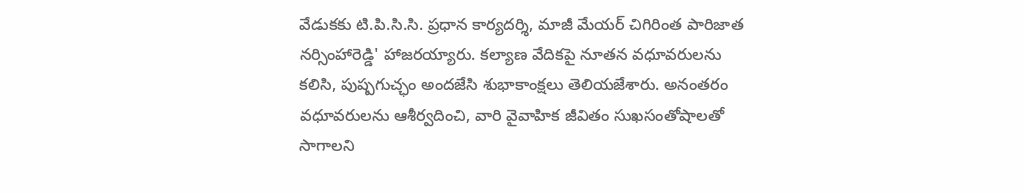వేడుకకు టి.పి.సి.సి. ప్రధాన కార్యదర్శి, మాజీ మేయర్ చిగిరింత పారిజాత నర్సింహారెడ్డి' హాజరయ్యారు. కల్యాణ వేదికపై నూతన వధూవరులను కలిసి, పుష్పగుచ్ఛం అందజేసి శుభాకాంక్షలు తెలియజేశారు. అనంతరం వధూవరులను ఆశీర్వదించి, వారి వైవాహిక జీవితం సుఖసంతోషాలతో సాగాలని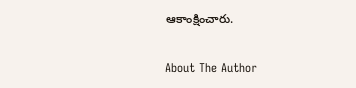ఆకాంక్షించారు.

About The Author